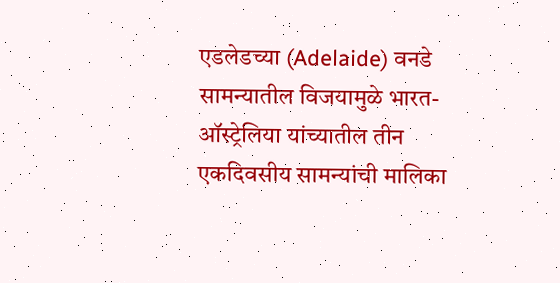एडलेडच्या (Adelaide) वनडे सामन्यातील विजयामुळे भारत-ऑस्ट्रेलिया यांच्यातील तीन एकदिवसीय सामन्यांची मालिका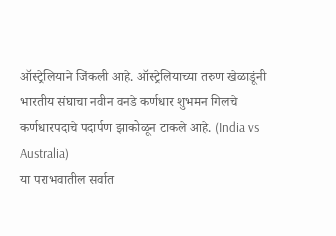ऑस्ट्रेलियाने जिंकली आहे. ऑस्ट्रेलियाच्या तरुण खेळाडूंनी भारतीय संघाचा नवीन वनडे कर्णधार शुभमन गिलचे कर्णधारपदाचे पदार्पण झाकोळून टाकले आहे. (India vs Australia)
या पराभवातील सर्वात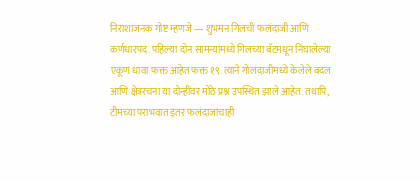निराशाजनक गोष्ट म्हणजे — शुभमन गिलची फलंदाजी आणि कर्णधारपद. पहिल्या दोन सामन्यांमध्ये गिलच्या बॅटमधून निघालेल्या एकूण धावा फक्त आहेत फक्त १९. त्याने गोलंदाजीमध्ये केलेले बदल आणि क्षेत्ररचना या दोन्हींवर मोठे प्रश्न उपस्थित झाले आहेत. तथापि, टीमच्या पराभवात इतर फलंदाजांचाही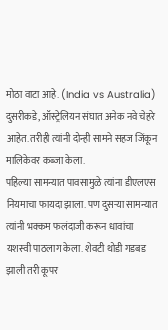मोठा वाटा आहे. (India vs Australia)
दुसरीकडे, ऑस्ट्रेलियन संघात अनेक नवे चेहरे आहेत. तरीही त्यांनी दोन्ही सामने सहज जिंकून मालिकेवर कब्जा केला.
पहिल्या सामन्यात पावसामुळे त्यांना डीएलएस नियमाचा फायदा झाला. पण दुसऱ्या सामन्यात त्यांनी भक्कम फलंदाजी करून धावांचा यशस्वी पाठलाग केला. शेवटी थोडी गडबड झाली तरी कूपर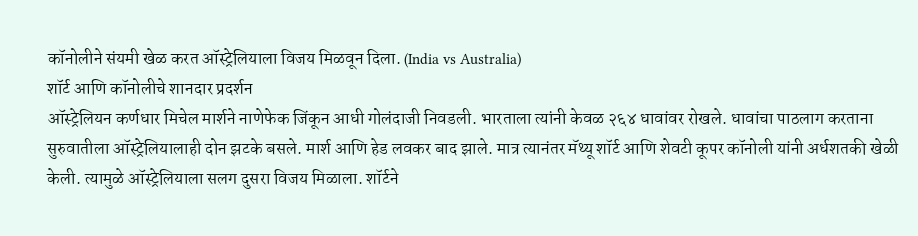कॉनोलीने संयमी खेळ करत ऑस्ट्रेलियाला विजय मिळवून दिला. (India vs Australia)
शॉर्ट आणि कॉनोलीचे शानदार प्रदर्शन
ऑस्ट्रेलियन कर्णधार मिचेल मार्शने नाणेफेक जिंकून आधी गोलंदाजी निवडली. भारताला त्यांनी केवळ २६४ धावांवर रोखले. धावांचा पाठलाग करताना सुरुवातीला ऑस्ट्रेलियालाही दोन झटके बसले. मार्श आणि हेड लवकर बाद झाले. मात्र त्यानंतर मॅथ्यू शॉर्ट आणि शेवटी कूपर कॉनोली यांनी अर्धशतकी खेळी केली. त्यामुळे ऑस्ट्रेलियाला सलग दुसरा विजय मिळाला. शॉर्टने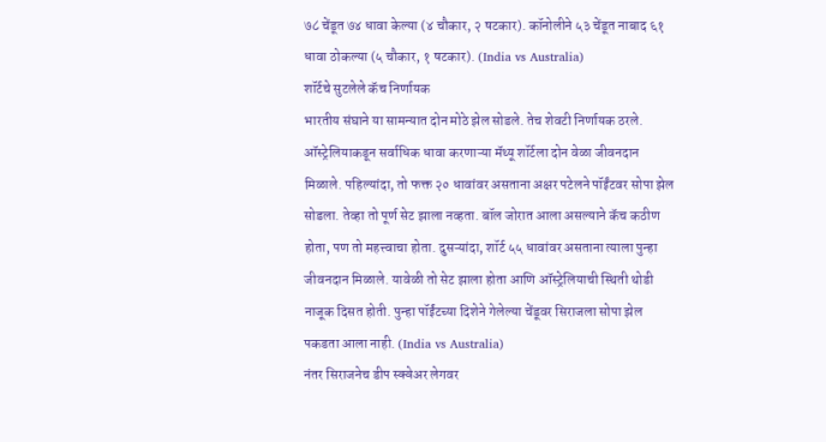७८ चेंडूत ७४ धावा केल्या (४ चौकार, २ षटकार). कॉनोलीने ५३ चेंडूत नाबाद ६१ धावा ठोकल्या (५ चौकार, १ षटकार). (India vs Australia)
शॉर्टचे सुटलेले कॅच निर्णायक
भारतीय संघाने या सामन्यात दोन मोठे झेल सोडले. तेच शेवटी निर्णायक ठरले. ऑस्ट्रेलियाकडून सर्वाधिक धावा करणाऱ्या मॅथ्यू शॉर्टला दोन वेळा जीवनदान मिळाले. पहिल्यांदा, तो फक्त २० धावांवर असताना अक्षर पटेलने पॉईंटवर सोपा झेल सोडला. तेव्हा तो पूर्ण सेट झाला नव्हता. बॉल जोरात आला असल्याने कॅच कठीण होता, पण तो महत्त्वाचा होता. दुसऱ्यांदा, शॉर्ट ५५ धावांवर असताना त्याला पुन्हा जीवनदान मिळाले. यावेळी तो सेट झाला होता आणि ऑस्ट्रेलियाची स्थिती थोडी नाजूक दिसत होती. पुन्हा पॉईंटच्या दिशेने गेलेल्या चेंडूवर सिराजला सोपा झेल पकडता आला नाही. (India vs Australia)
नंतर सिराजनेच डीप स्क्वेअर लेगवर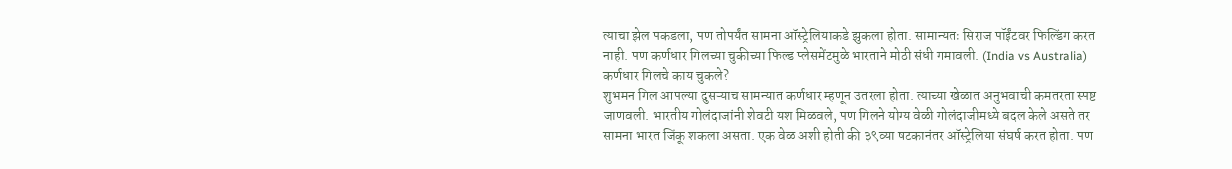त्याचा झेल पकडला, पण तोपर्यंत सामना ऑस्ट्रेलियाकडे झुकला होता. सामान्यतः सिराज पॉईंटवर फिल्डिंग करत नाही. पण कर्णधार गिलच्या चुकीच्या फिल्ड प्लेसमेंटमुळे भारताने मोठी संधी गमावली. (India vs Australia)
कर्णधार गिलचे काय चुकले?
शुभमन गिल आपल्या दुसऱ्याच सामन्यात कर्णधार म्हणून उतरला होता. त्याच्या खेळात अनुभवाची कमतरता स्पष्ट जाणवली. भारतीय गोलंदाजांनी शेवटी यश मिळवले, पण गिलने योग्य वेळी गोलंदाजीमध्ये बदल केले असते तर सामना भारत जिंकू शकला असता. एक वेळ अशी होती की ३९व्या षटकानंतर ऑस्ट्रेलिया संघर्ष करत होता. पण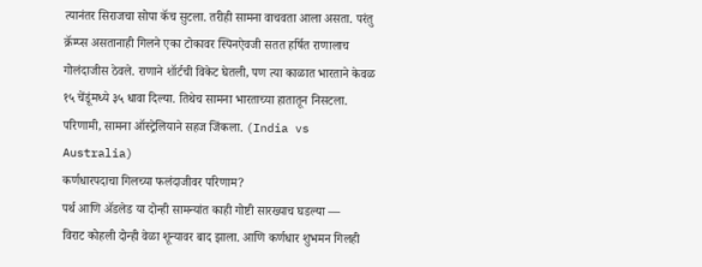त्यानंतर सिराजचा सोपा कॅच सुटला. तरीही सामना वाचवता आला असता. परंतु क्रॅम्प्स असतानाही गिलने एका टोकावर स्पिनऐवजी सतत हर्षित राणालाच गोलंदाजीस ठेवले. राणाने शॉर्टची विकेट घेतली, पण त्या काळात भारताने केवळ १५ चेंडूंमध्ये ३५ धावा दिल्या. तिथेच सामना भारताच्या हातातून निसटला. परिणामी, सामना ऑस्ट्रेलियाने सहज जिंकला. (India vs Australia)
कर्णधारपदाचा गिलच्या फलंदाजीवर परिणाम?
पर्थ आणि ॲडलेड या दोन्ही सामन्यांत काही गोष्टी सारख्याच घडल्या —
विराट कोहली दोन्ही वेळा शून्यावर बाद झाला. आणि कर्णधार शुभमन गिलही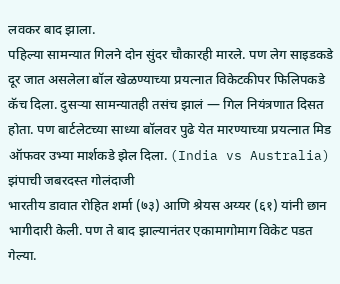लवकर बाद झाला.
पहिल्या सामन्यात गिलने दोन सुंदर चौकारही मारले. पण लेग साइडकडे दूर जात असलेला बॉल खेळण्याच्या प्रयत्नात विकेटकीपर फिलिपकडे कॅच दिला. दुसऱ्या सामन्यातही तसंच झालं — गिल नियंत्रणात दिसत होता. पण बार्टलेटच्या साध्या बॉलवर पुढे येत मारण्याच्या प्रयत्नात मिड ऑफवर उभ्या मार्शकडे झेल दिला. (India vs Australia)
झंपाची जबरदस्त गोलंदाजी
भारतीय डावात रोहित शर्मा (७३) आणि श्रेयस अय्यर (६१) यांनी छान भागीदारी केली. पण ते बाद झाल्यानंतर एकामागोमाग विकेट पडत गेल्या.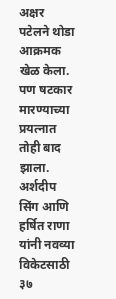अक्षर पटेलने थोडा आक्रमक खेळ केला. पण षटकार मारण्याच्या प्रयत्नात तोही बाद झाला. अर्शदीप सिंग आणि हर्षित राणा यांनी नवव्या विकेटसाठी ३७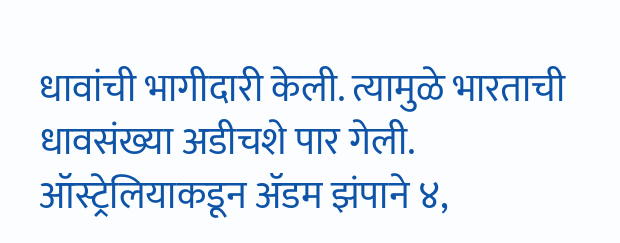धावांची भागीदारी केली. त्यामुळे भारताची धावसंख्या अडीचशे पार गेली. ऑस्ट्रेलियाकडून ॲडम झंपाने ४,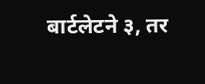बार्टलेटने ३, तर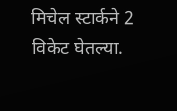मिचेल स्टार्कने 2 विकेट घेतल्या.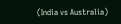(India vs Australia)